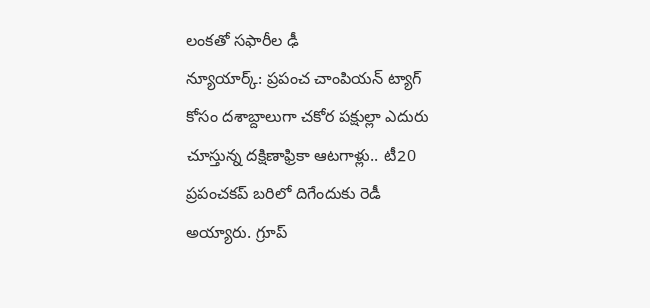లంకతో సఫారీల ఢీ
న్యూయార్క్: ప్రపంచ చాంపియన్ ట్యాగ్ కోసం దశాబ్దాలుగా చకోర పక్షుల్లా ఎదురు చూస్తున్న దక్షిణాఫ్రికా ఆటగాళ్లు.. టీ20 ప్రపంచకప్ బరిలో దిగేందుకు రెడీ అయ్యారు. గ్రూప్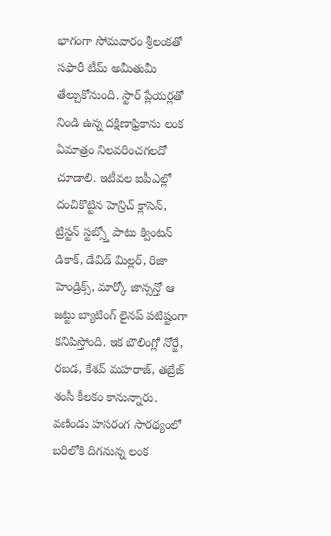భాగంగా సోమవారం శ్రీలంకతో సఫారీ టీమ్ అమీతుమీ తేల్చుకోనుంది. స్టార్ ప్లేయర్లతో నిండి ఉన్న దక్షిణాఫ్రికాను లంక ఏమాత్రం నిలవరించగలదో చూడాలి. ఇటీవల ఐపీఎల్లో దంచికొట్టిన హెన్రిచ్ క్లాసెన్, ట్రిస్టన్ స్టబ్స్తో పాటు క్వింటన్ డికాక్, డేవిడ్ మిల్లర్, రిజా హెండ్రిక్స్, మార్కో జాన్సన్తో ఆ జట్టు బ్యాటింగ్ లైనప్ పటిష్టంగా కనిపిస్తోంది. ఇక బౌలింగ్లో నోర్జే, రబడ, కేశవ్ మహరాజ్, తబ్రేజ్ శంసీ కీలకం కానున్నారు. వణిండు హసరంగ సారథ్యంలో బరిలోకి దిగనున్న లంక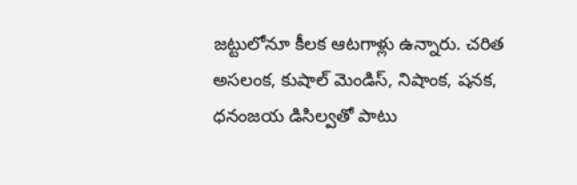జట్టులోనూ కీలక ఆటగాళ్లు ఉన్నారు. చరిత అసలంక, కుషాల్ మెండిస్, నిషాంక, షనక, ధనంజయ డిసిల్వతో పాటు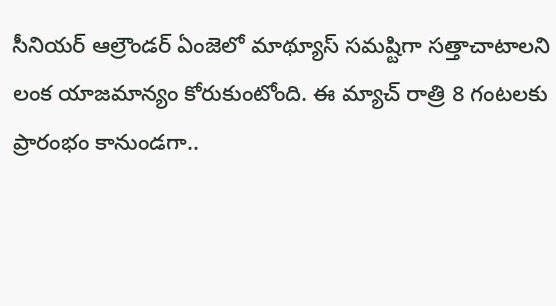సీనియర్ ఆల్రౌండర్ ఏంజెలో మాథ్యూస్ సమష్టిగా సత్తాచాటాలని లంక యాజమాన్యం కోరుకుంటోంది. ఈ మ్యాచ్ రాత్రి 8 గంటలకు ప్రారంభం కానుండగా..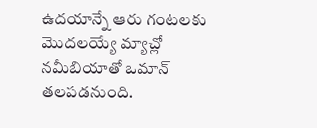ఉదయాన్నే ఆరు గంటలకు మొదలయ్యే మ్యాచ్లో నమీబియాతో ఒమాన్ తలపడనుంది.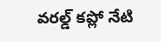వరల్డ్ కప్లో నేటి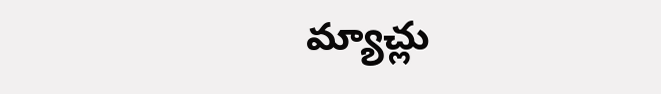మ్యాచ్లు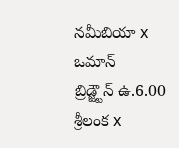నమీబియా x ఒమాన్
బ్రిడ్జ్టౌన్ ఉ.6.00
శ్రీలంక x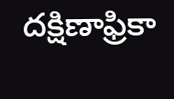దక్షిణాఫ్రికా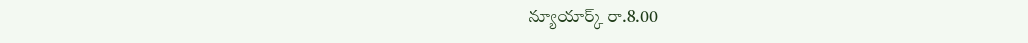న్యూయార్క్ రా.8.00